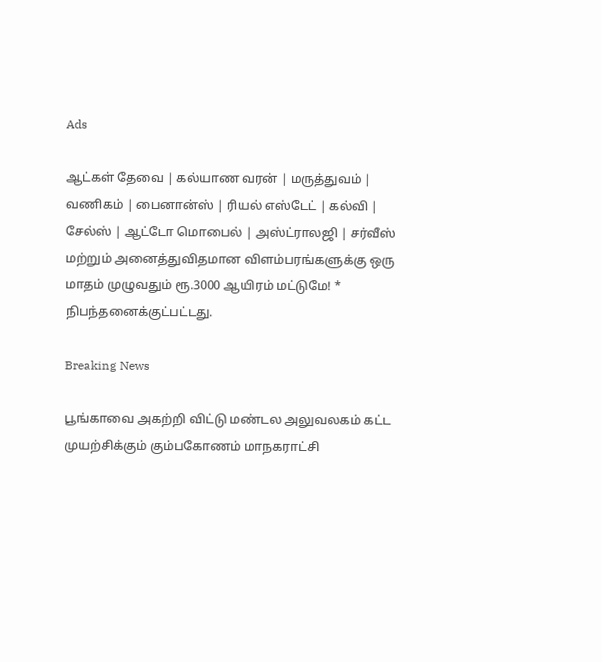Ads

ஆட்கள் தேவை | கல்யாண வரன் | மருத்துவம் | வணிகம் | பைனான்ஸ் | ரியல் எஸ்டேட் | கல்வி | சேல்ஸ் | ஆட்டோ மொபைல் | அஸ்ட்ராலஜி | சர்வீஸ் மற்றும் அனைத்துவிதமான விளம்பரங்களுக்கு ஒரு மாதம் முழுவதும் ரூ.3000 ஆயிரம் மட்டுமே! * நிபந்தனைக்குட்பட்டது.

Breaking News

பூங்காவை அகற்றி விட்டு மண்டல அலுவலகம் கட்ட முயற்சிக்கும் கும்பகோணம் மாநகராட்சி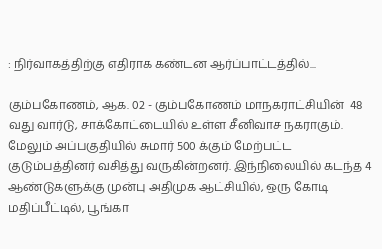: நிர்வாகத்திற்கு எதிராக கண்டன ஆர்ப்பாட்டத்தில்...

கும்பகோணம், ஆக. 02 - கும்பகோணம் மாநகராட்சியின்  48 வது வார்டு, சாக்கோட்டையில் உள்ள சீனிவாச நகராகும். மேலும் அப்பகுதியில் சுமார் 500 க்கும் மேற்பட்ட குடும்பத்தினர் வசித்து வருகின்றனர். இந்நிலையில் கடந்த 4 ஆண்டுகளுக்கு முன்பு அதிமுக ஆட்சியில், ஒரு கோடி மதிப்பீட்டில், பூங்கா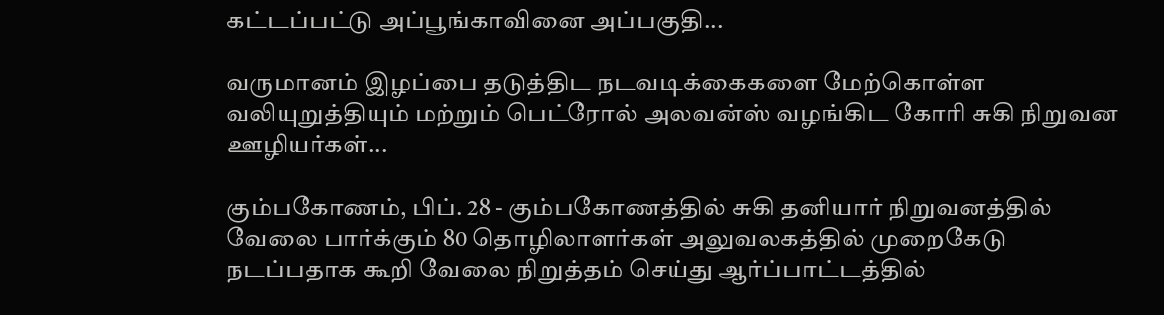கட்டப்பட்டு அப்பூங்காவினை அப்பகுதி...

வருமானம் இழப்பை தடுத்திட நடவடிக்கைகளை மேற்கொள்ள வலியுறுத்தியும் மற்றும் பெட்ரோல் அலவன்ஸ் வழங்கிட கோரி சுகி நிறுவன ஊழியர்கள்...

கும்பகோணம், பிப். 28 - கும்பகோணத்தில் சுகி தனியார் நிறுவனத்தில் வேலை பார்க்கும் 80 தொழிலாளர்கள் அலுவலகத்தில் முறைகேடு நடப்பதாக கூறி வேலை நிறுத்தம் செய்து ஆர்ப்பாட்டத்தில்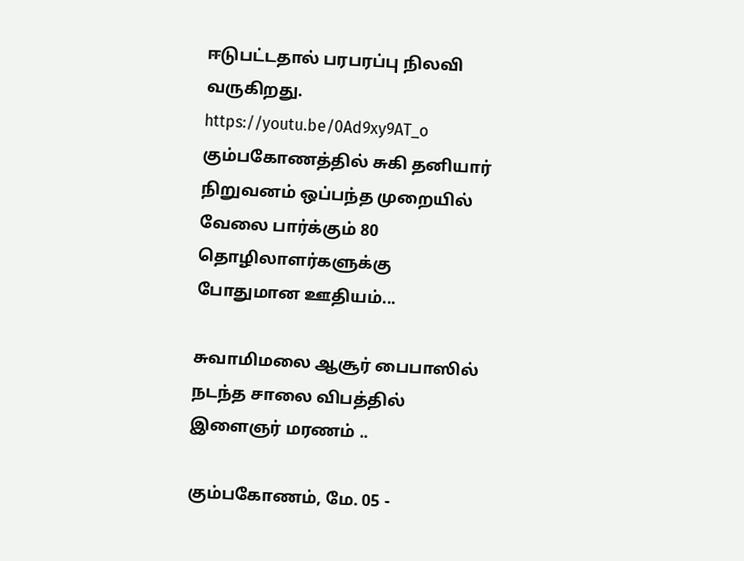ஈடுபட்டதால் பரபரப்பு நிலவி வருகிறது. https://youtu.be/0Ad9xy9AT_o கும்பகோணத்தில் சுகி தனியார் நிறுவனம் ஒப்பந்த முறையில் வேலை பார்க்கும் 80 தொழிலாளர்களுக்கு போதுமான ஊதியம்...

சுவாமிமலை ஆசூர் பைபாஸில் நடந்த சாலை விபத்தில் இளைஞர் மரணம் ..

கும்பகோணம், மே. 05 -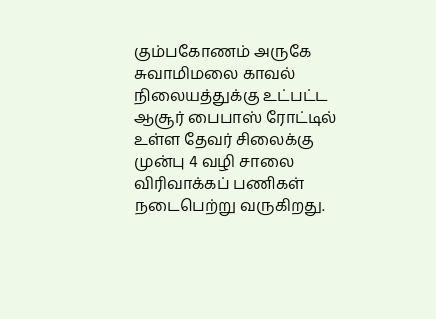கும்பகோணம் அருகே சுவாமிமலை காவல் நிலையத்துக்கு உட்பட்ட ஆசூர் பைபாஸ் ரோட்டில் உள்ள தேவர் சிலைக்கு முன்பு 4 வழி சாலை விரிவாக்கப் பணிகள் நடைபெற்று வருகிறது.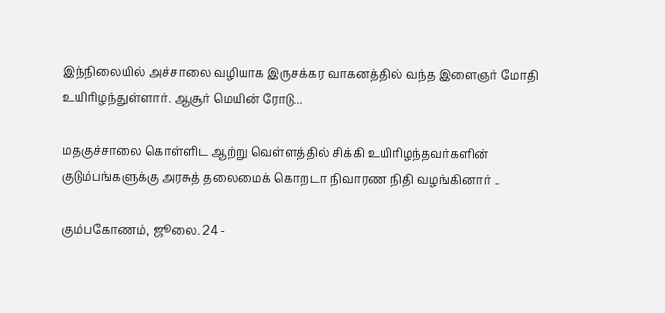இந்நிலையில் அச்சாலை வழியாக இருசக்கர வாகனத்தில் வந்த இளைஞர் மோதி உயிரிழந்துள்ளார். ஆசூர் மெயின் ரோடு...

மதகுச்சாலை கொள்ளிட ஆற்று வெள்ளத்தில் சிக்கி உயிரிழந்தவர்களின் குடும்பங்களுக்கு அரசுத் தலைமைக் கொறடா நிவாரண நிதி வழங்கினார் ..

கும்பகோணம், ஜூலை. 24 -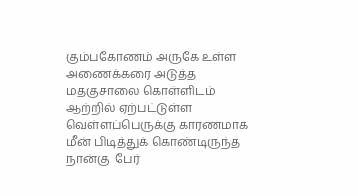கும்பகோணம் அருகே உள்ள அணைக்கரை அடுத்த மதகுசாலை கொள்ளிடம் ஆற்றில் ஏற்பட்டுள்ள வெள்ளப்பெருக்கு காரணமாக  மீன் பிடித்துக் கொண்டிருந்த நான்கு  பேர்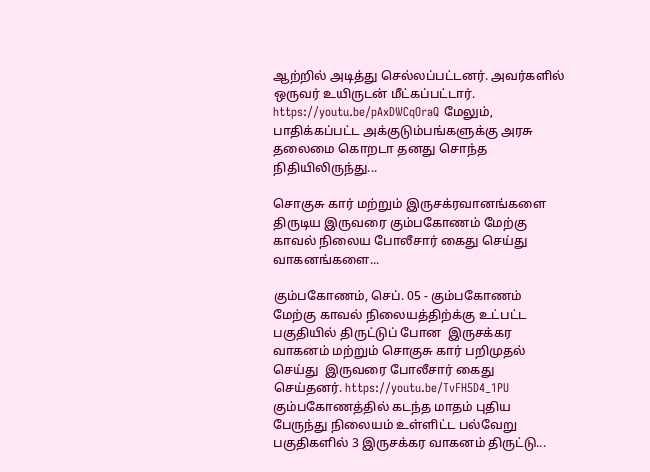ஆற்றில் அடித்து செல்லப்பட்டனர். அவர்களில் ஒருவர் உயிருடன் மீட்கப்பட்டார். https://youtu.be/pAxDWCqOraQ மேலும், பாதிக்கப்பட்ட அக்குடும்பங்களுக்கு அரசு தலைமை கொறடா தனது சொந்த நிதியிலிருந்து...

சொகுசு கார் மற்றும் இருசக்ரவானங்களை திருடிய இருவரை கும்பகோணம் மேற்கு காவல் நிலைய போலீசார் கைது செய்து வாகனங்களை...

கும்பகோணம், செப். 05 - கும்பகோணம் மேற்கு காவல் நிலையத்திற்க்கு உட்பட்ட பகுதியில் திருட்டுப் போன  இருசக்கர வாகனம் மற்றும் சொகுசு கார் பறிமுதல் செய்து  இருவரை போலீசார் கைது செய்தனர். https://youtu.be/TvFH5D4_1PU கும்பகோணத்தில் கடந்த மாதம் புதிய பேருந்து நிலையம் உள்ளிட்ட பல்வேறு பகுதிகளில் 3 இருசக்கர வாகனம் திருட்டு...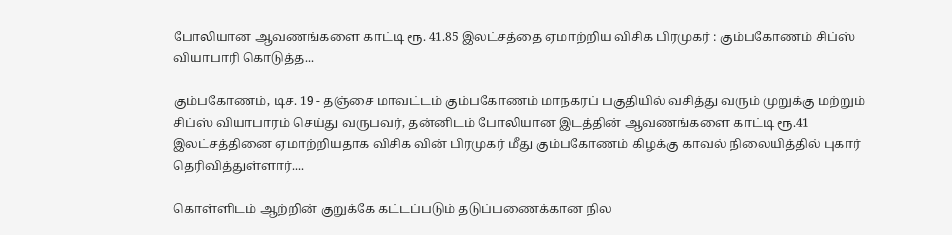போலியான ஆவணங்களை காட்டி ரூ. 41.85 இலட்சத்தை ஏமாற்றிய விசிக பிரமுகர் : கும்பகோணம் சிப்ஸ் வியாபாரி கொடுத்த...

கும்பகோணம், டிச. 19 - தஞ்சை மாவட்டம் கும்பகோணம் மாநகரப் பகுதியில் வசித்து வரும் முறுக்கு மற்றும் சிப்ஸ் வியாபாரம் செய்து வருபவர், தன்னிடம் போலியான இடத்தின் ஆவணங்களை காட்டி ரூ.41 இலட்சத்தினை ஏமாற்றியதாக விசிக வின் பிரமுகர் மீது கும்பகோணம் கிழக்கு காவல் நிலையித்தில் புகார் தெரிவித்துள்ளார்....

கொள்ளிடம் ஆற்றின் குறுக்கே கட்டப்படும் தடுப்பணைக்கான நில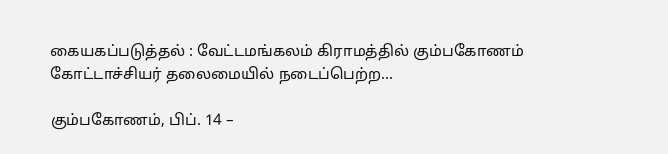கையகப்படுத்தல் : வேட்டமங்கலம் கிராமத்தில் கும்பகோணம் கோட்டாச்சியர் தலைமையில் நடைப்பெற்ற...

கும்பகோணம், பிப். 14 –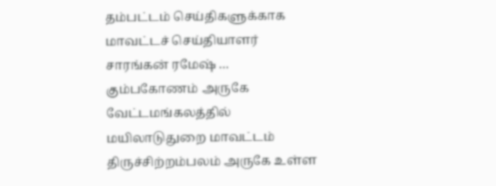தம்பட்டம் செய்திகளுக்காக மாவட்டச் செய்தியாளர் சாரங்கன் ரமேஷ் … கும்பகோணம் அருகே வேட்டமங்கலத்தில் மயிலாடுதுறை மாவட்டம் திருச்சிற்றம்பலம் அருகே உள்ள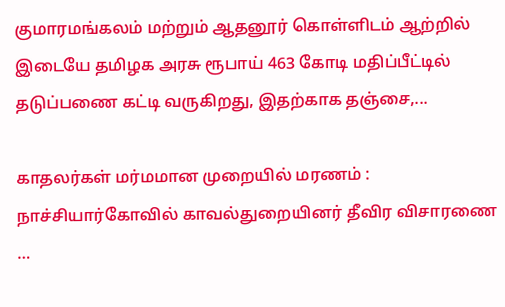குமாரமங்கலம் மற்றும் ஆதனூர் கொள்ளிடம் ஆற்றில்  இடையே தமிழக அரசு ரூபாய் 463 கோடி மதிப்பீட்டில் தடுப்பணை கட்டி வருகிறது, இதற்காக தஞ்சை,...

காதலர்கள் மர்மமான முறையில் மரணம் : நாச்சியார்கோவில் காவல்துறையினர் தீவிர விசாரணை …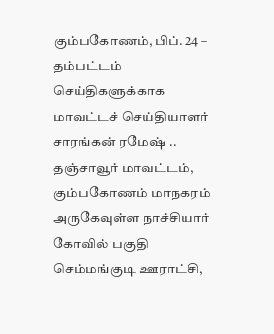கும்பகோணம், பிப். 24 – தம்பட்டம் செய்திகளுக்காக மாவட்டச் செய்தியாளர் சாரங்கன் ரமேஷ் .. தஞ்சாவூர் மாவட்டம், கும்பகோணம் மாநகரம் அருகேவுள்ள நாச்சியார் கோவில் பகுதி செம்மங்குடி ஊராட்சி,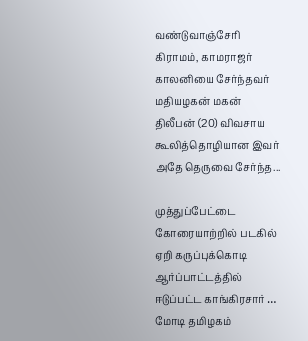வண்டுவாஞ்சேரி கிராமம், காமராஜர் காலனியை சேர்ந்தவர் மதியழகன் மகன் திலீபன் (20) விவசாய கூலித்தொழியான இவர் அதே தெருவை சேர்ந்த...

முத்துப்பேட்டை கோரையாற்றில் படகில் ஏறி கருப்புக்கொடி ஆர்ப்பாட்டத்தில் ஈடுப்பட்ட காங்கிரசார் … மோடி தமிழகம்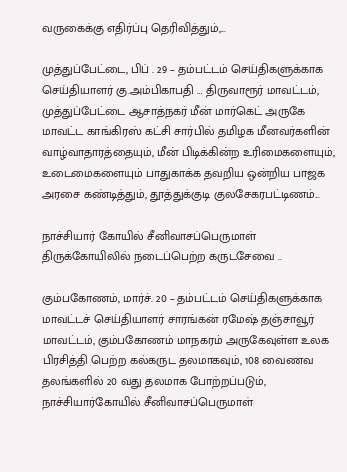வருகைக்கு எதிர்ப்பு தெரிவித்தும்,...

முத்துப்பேட்டை, பிப் . 29 – தம்பட்டம் செய்திகளுக்காக செய்தியாளர் கு.அம்பிகாபதி … திருவாரூர் மாவட்டம், முத்துப்பேட்டை ஆசாத்நகர் மீன் மார்கெட் அருகே மாவட்ட காங்கிரஸ் கட்சி சார்பில் தமிழக மீனவர்களின் வாழ்வாதாரத்தையும், மீன் பிடிக்கின்ற உரிமைகளையும், உடைமைகளையும் பாதுகாக்க தவறிய ஒன்றிய பாஜக அரசை கண்டித்தும், தூத்துக்குடி குலசேகரபட்டிணம்...

நாச்சியார் கோயில் சீனிவாசப்பெருமாள் திருக்கோயிலில் நடைப்பெற்ற கருடசேவை ..

கும்பகோணம், மார்ச். 20 – தம்பட்டம் செய்திகளுக்காக மாவட்டச் செய்தியாளர் சாரங்கன் ரமேஷ் தஞ்சாவூர் மாவட்டம், கும்பகோணம் மாநகரம் அருகேவுள்ள உலக பிரசித்தி பெற்ற கல்கருட தலமாகவும், 108 வைணவ தலங்களில் 20 வது தலமாக போற்றப்படும், நாச்சியார்கோயில் சீனிவாசப்பெருமாள்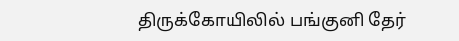திருக்கோயிலில் பங்குனி தேர்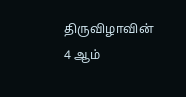திருவிழாவின் 4 ஆம்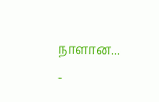நாளான...
-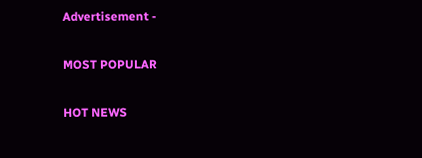Advertisement -

MOST POPULAR

HOT NEWS